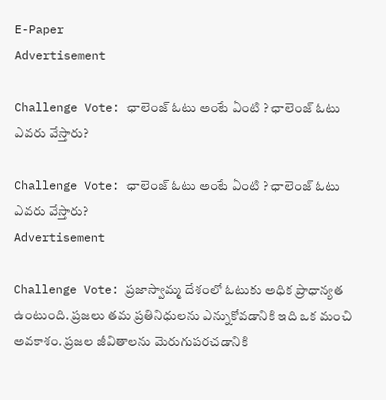E-Paper
Advertisement

Challenge Vote: ఛాలెంజ్ ఓటు అంటే ఏంటి ? ఛాలెంజ్ ఓటు ఎవరు వేస్తారు?

Challenge Vote: ఛాలెంజ్ ఓటు అంటే ఏంటి ? ఛాలెంజ్ ఓటు ఎవరు వేస్తారు?
Advertisement

Challenge Vote: ప్రజాస్వామ్మ దేశంలో ఓటుకు అధిక ప్రాధాన్యత ఉంటుంది. ప్రజలు తమ ప్రతినిధులను ఎన్నుకోవడానికి ఇది ఒక మంచి అవకాశం. ప్రజల జీవితాలను మెరుగుపరచడానికి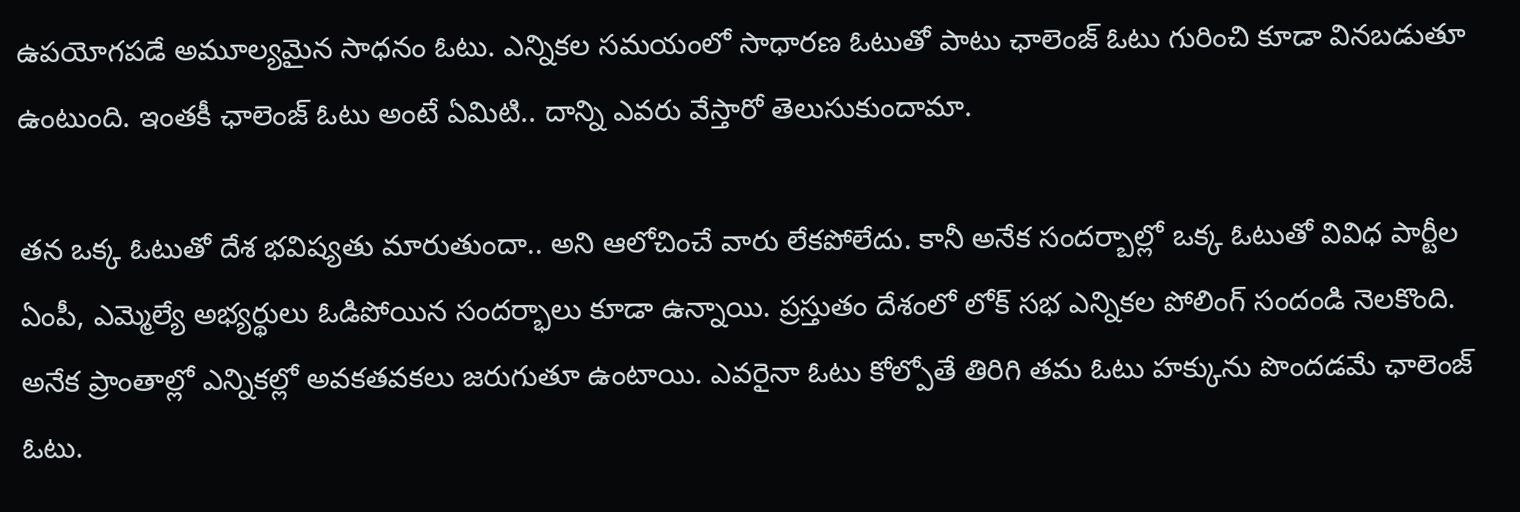ఉపయోగపడే అమూల్యమైన సాధనం ఓటు. ఎన్నికల సమయంలో సాధారణ ఓటుతో పాటు ఛాలెంజ్ ఓటు గురించి కూడా వినబడుతూ ఉంటుంది. ఇంతకీ ఛాలెంజ్ ఓటు అంటే ఏమిటి.. దాన్ని ఎవరు వేస్తారో తెలుసుకుందామా.

తన ఒక్క ఓటుతో దేశ భవిష్యతు మారుతుందా.. అని ఆలోచించే వారు లేకపోలేదు. కానీ అనేక సందర్బాల్లో ఒక్క ఓటుతో వివిధ పార్టీల ఏంపీ, ఎమ్మెల్యే అభ్యర్థులు ఓడిపోయిన సందర్భాలు కూడా ఉన్నాయి. ప్రస్తుతం దేశంలో లోక్ సభ ఎన్నికల పోలింగ్ సందండి నెలకొంది. అనేక ప్రాంతాల్లో ఎన్నికల్లో అవకతవకలు జరుగుతూ ఉంటాయి. ఎవరైనా ఓటు కోల్పోతే తిరిగి తమ ఓటు హక్కును పొందడమే ఛాలెంజ్ ఓటు.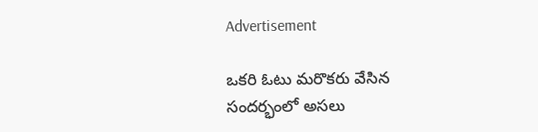Advertisement

ఒకరి ఓటు మరొకరు వేసిన సందర్భంలో అసలు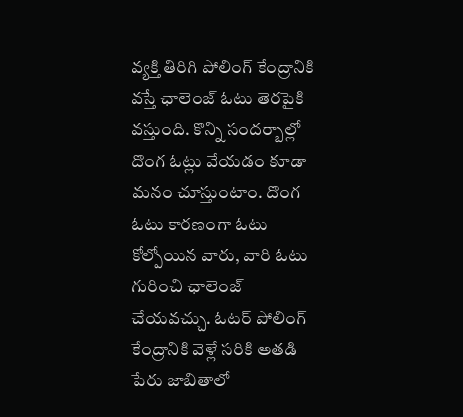వ్యక్తి తిరిగి పోలింగ్ కేంద్రానికి వస్తే ఛాలెంజ్ ఓటు తెరపైకి వస్తుంది. కొన్ని సందర్బాల్లో దొంగ ఓట్లు వేయడం కూడా మనం చూస్తుంటాం. దొంగ ఓటు కారణంగా ఓటు కోల్పోయిన వారు, వారి ఓటు గురించి ఛాలెంజ్ చేయవచ్చు. ఓటర్ పోలింగ్ కేంద్రానికి వెళ్లే సరికి అతడి పేరు జాబితాలో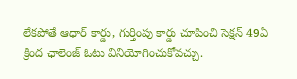లేకపోతే ఆధార్ కార్డు, గుర్తింపు కార్డు చూపించి సెక్షన్ 49ఏ క్రింద ఛాలెంజ్ ఓటు వినియోగించుకోవచ్చు.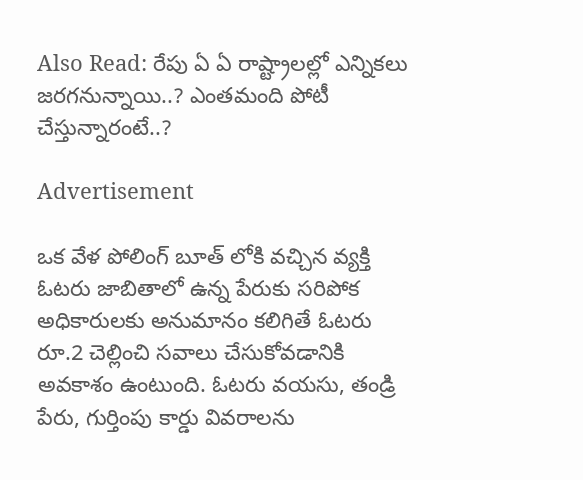Also Read: రేపు ఏ ఏ రాష్ట్రాలల్లో ఎన్నికలు జరగనున్నాయి..? ఎంతమంది పోటీ చేస్తున్నారంటే..?

Advertisement

ఒక వేళ పోలింగ్ బూత్ లోకి వచ్చిన వ్యక్తి ఓటరు జాబితాలో ఉన్న పేరుకు సరిపోక అధికారులకు అనుమానం కలిగితే ఓటరు రూ.2 చెల్లించి సవాలు చేసుకోవడానికి అవకాశం ఉంటుంది. ఓటరు వయసు, తండ్రి పేరు, గుర్తింపు కార్డు వివరాలను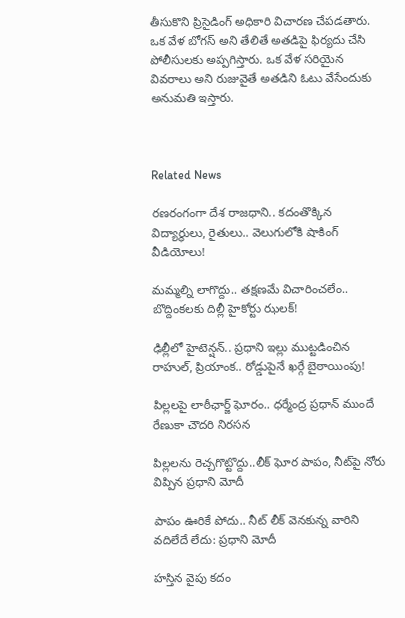తీసుకొని ప్రిసైడింగ్ అధికారి విచారణ చేపడతారు. ఒక వేళ బోగస్ అని తేలితే అతడిపై ఫిర్యదు చేసి పోలీసులకు అప్పగిస్తారు. ఒక వేళ సరియైన వివరాలు అని రుజువైతే అతడిని ఓటు వేసేందుకు అనుమతి ఇస్తారు.



Related News

రణరంగంగా దేశ రాజధాని.. కదంతొక్కిన విద్యార్థులు, రైతులు.. వెలుగులోకి షాకింగ్ వీడియోలు!

మమ్మల్ని లాగొద్దు.. తక్షణమే విచారించలేం.. బొద్దింకలకు దిల్లీ హైకోర్టు ఝలక్!

ఢిల్లీలో హైటెన్షన్.. ప్రధాని ఇల్లు ముట్టడించిన రాహుల్, ప్రియాంక.. రోడ్డుపైనే ఖర్గే బైఠాయింపు!

పిల్లలపై లాఠీఛార్జ్ ఘోరం.. ధర్మేంద్ర ప్రధాన్ ముందే రేణుకా చౌదరి నిరసన

పిల్లలను రెచ్చగొట్టొద్దు..లీక్ ఘోర పాపం, నీట్‌పై నోరు విప్పిన ప్రధాని మోదీ

పాపం ఊరికే పోదు.. నీట్ లీక్ వెనకున్న వారిని వదిలేదే లేదు: ప్రధాని మోదీ

హస్తిన వైపు కదం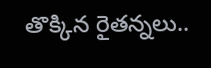తొక్కిన రైతన్నలు..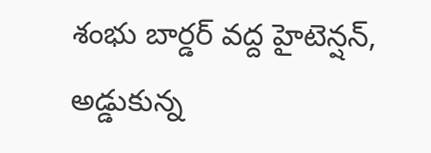శంభు బార్డర్ వద్ద హైటెన్షన్, అడ్డుకున్న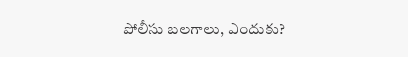పోలీసు బలగాలు, ఎందుకు?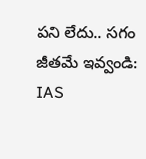పని లేదు.. సగం జీతమే ఇవ్వండి: IAS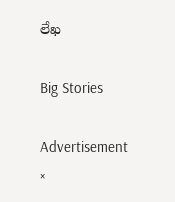లేఖ

Big Stories

Advertisement
×